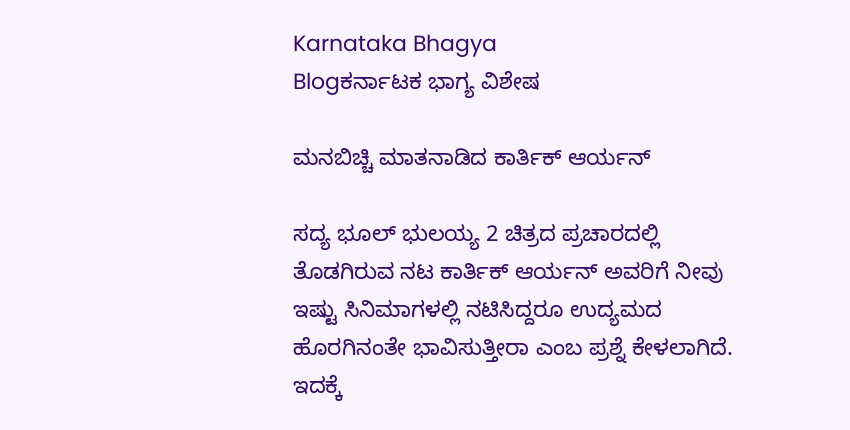Karnataka Bhagya
Blogಕರ್ನಾಟಕ ಭಾಗ್ಯ ವಿಶೇಷ

ಮನಬಿಚ್ಚಿ ಮಾತನಾಡಿದ ಕಾರ್ತಿಕ್ ಆರ್ಯನ್

ಸದ್ಯ ಭೂಲ್ ಭುಲಯ್ಯ 2 ಚಿತ್ರದ ಪ್ರಚಾರದಲ್ಲಿ ತೊಡಗಿರುವ ನಟ ಕಾರ್ತಿಕ್ ಆರ್ಯನ್ ಅವರಿಗೆ ನೀವು ಇಷ್ಟು ಸಿನಿಮಾಗಳಲ್ಲಿ ನಟಿಸಿದ್ದರೂ ಉದ್ಯಮದ ಹೊರಗಿನಂತೇ ಭಾವಿಸುತ್ತೀರಾ ಎಂಬ ಪ್ರಶ್ನೆ ಕೇಳಲಾಗಿದೆ. ಇದಕ್ಕೆ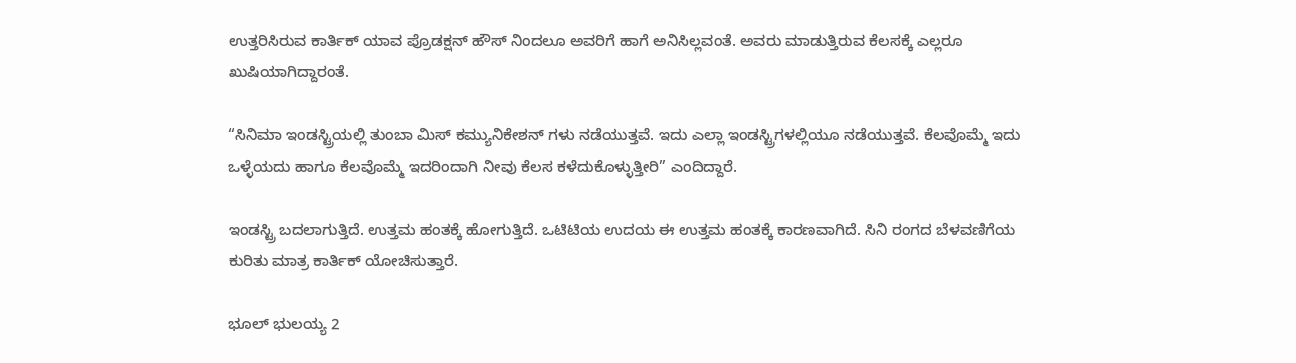ಉತ್ತರಿಸಿರುವ ಕಾರ್ತಿಕ್ ಯಾವ ಪ್ರೊಡಕ್ಷನ್ ಹೌಸ್ ನಿಂದಲೂ ಅವರಿಗೆ ಹಾಗೆ ಅನಿಸಿಲ್ಲವಂತೆ. ಅವರು ಮಾಡುತ್ತಿರುವ ಕೆಲಸಕ್ಕೆ ಎಲ್ಲರೂ ಖುಷಿಯಾಗಿದ್ದಾರಂತೆ.

“ಸಿನಿಮಾ ಇಂಡಸ್ಟ್ರಿಯಲ್ಲಿ ತುಂಬಾ ಮಿಸ್ ಕಮ್ಯುನಿಕೇಶನ್ ಗಳು ನಡೆಯುತ್ತವೆ. ಇದು ಎಲ್ಲಾ ಇಂಡಸ್ಟ್ರಿಗಳಲ್ಲಿಯೂ ನಡೆಯುತ್ತವೆ. ಕೆಲವೊಮ್ಮೆ ಇದು ಒಳ್ಳೆಯದು ಹಾಗೂ ಕೆಲವೊಮ್ಮೆ ಇದರಿಂದಾಗಿ ನೀವು ಕೆಲಸ ಕಳೆದುಕೊಳ್ಳುತ್ತೀರಿ” ಎಂದಿದ್ದಾರೆ.

ಇಂಡಸ್ಟ್ರಿ ಬದಲಾಗುತ್ತಿದೆ. ಉತ್ತಮ ಹಂತಕ್ಕೆ ಹೋಗುತ್ತಿದೆ. ಒಟಿಟಿಯ ಉದಯ ಈ ಉತ್ತಮ ಹಂತಕ್ಕೆ ಕಾರಣವಾಗಿದೆ. ಸಿನಿ ರಂಗದ ಬೆಳವಣಿಗೆಯ ಕುರಿತು ಮಾತ್ರ ಕಾರ್ತಿಕ್ ಯೋಚಿಸುತ್ತಾರೆ.

ಭೂಲ್ ಭುಲಯ್ಯ 2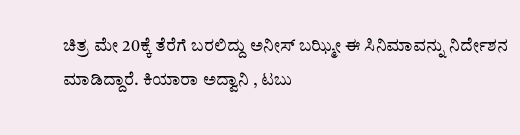ಚಿತ್ರ ಮೇ 20ಕ್ಕೆ ತೆರೆಗೆ ಬರಲಿದ್ದು ಅನೀಸ್ ಬಝ್ಮೀ ಈ ಸಿನಿಮಾವನ್ನು ನಿರ್ದೇಶನ ಮಾಡಿದ್ದಾರೆ. ಕಿಯಾರಾ ಅದ್ವಾನಿ , ಟಬು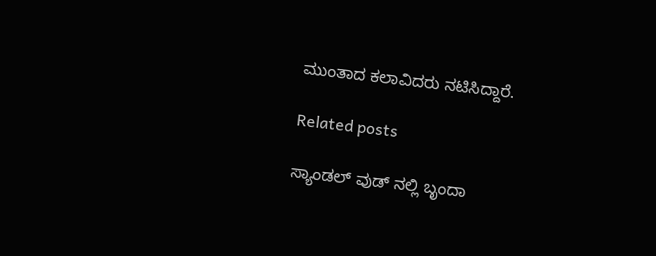ಮುಂತಾದ ಕಲಾವಿದರು ನಟಿಸಿದ್ದಾರೆ.

Related posts

ಸ್ಯಾಂಡಲ್ ವುಡ್ ನಲ್ಲಿ ಬೃಂದಾ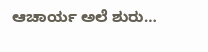ಆಚಾರ್ಯ ಅಲೆ ಶುರು…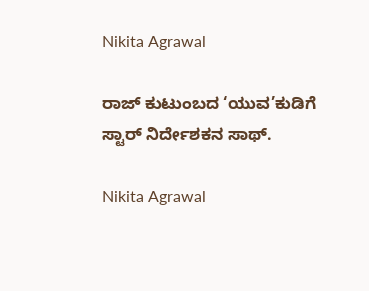Nikita Agrawal

ರಾಜ್ ಕುಟುಂಬದ ‘ಯುವ’ಕುಡಿಗೆ ಸ್ಟಾರ್ ನಿರ್ದೇಶಕನ ಸಾಥ್.

Nikita Agrawal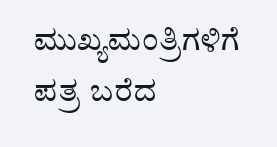ಮುಖ್ಯಮಂತ್ರಿಗಳಿಗೆ ಪತ್ರ ಬರೆದ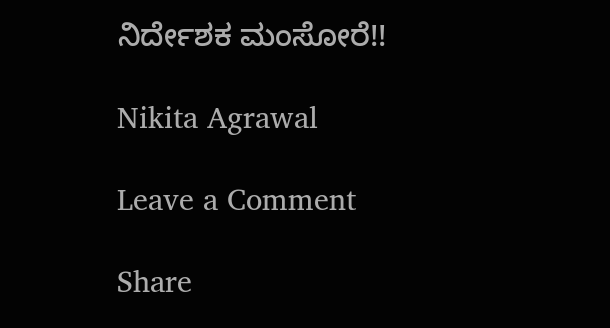ನಿರ್ದೇಶಕ ಮಂಸೋರೆ!!

Nikita Agrawal

Leave a Comment

Share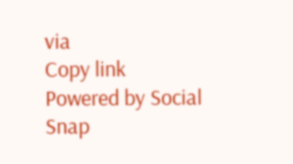via
Copy link
Powered by Social Snap